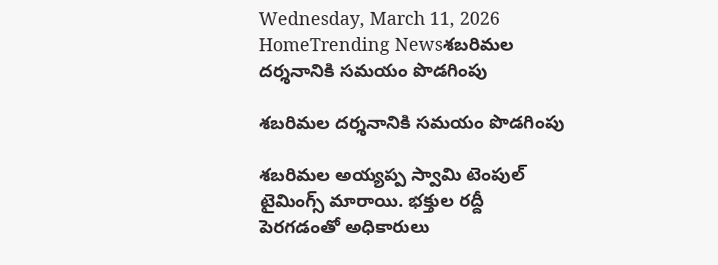Wednesday, March 11, 2026
HomeTrending Newsశబరిమల దర్శనానికి సమయం పొడగింపు

శబరిమల దర్శనానికి సమయం పొడగింపు

శబరిమల అయ్యప్ప స్వామి టెంపుల్ టైమింగ్స్ మారాయి. భక్తుల రద్దీ పెరగడంతో అధికారులు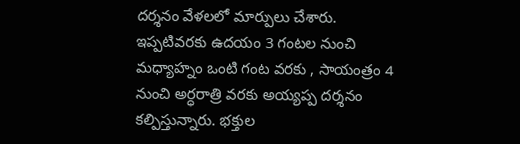దర్శనం వేళలలో మార్పులు చేశారు. ఇప్పటివరకు ఉదయం 3 గంటల నుంచి మధ్యాహ్నం ఒంటి గంట వరకు , సాయంత్రం 4 నుంచి అర్ధరాత్రి వరకు అయ్యప్ప దర్శనం కల్పిస్తున్నారు. భక్తుల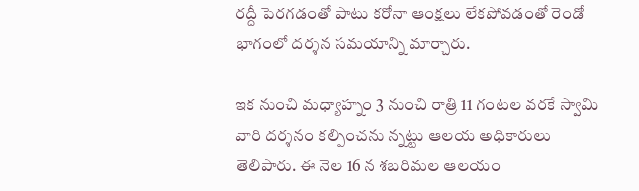రద్దీ పెరగడంతో పాటు కరోనా ఆంక్షలు లేకపోవడంతో రెండో భాగంలో దర్శన సమయాన్ని మార్చారు.

ఇక నుంచి మధ్యాహ్నం 3 నుంచి రాత్రి 11 గంటల వరకే స్వామి వారి దర్శనం కల్పించను న్నట్టు ఆలయ అధికారులు తెలిపారు. ఈ నెల 16 న శబరిమల ఆలయం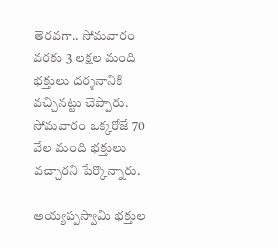తెరవగా.. సోమవారం వరకు 3 లక్షల మంది భక్తులు దర్శనానికి వచ్చినట్టు చెప్పారు. సోమవారం ఒక్కరోజే 70 వేల మంది భక్తులు వచ్చారని పేర్కొన్నారు.

అయ్యప్పస్వామి భక్తుల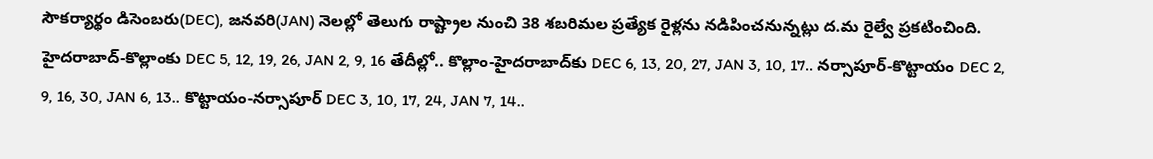సౌకర్యార్థం డిసెంబరు(DEC), జనవరి(JAN) నెలల్లో తెలుగు రాష్ట్రాల నుంచి 38 శబరిమల ప్రత్యేక రైళ్లను నడిపించనున్నట్లు ద.మ రైల్వే ప్రకటించింది. హైదరాబాద్‌-కొల్లాంకు DEC 5, 12, 19, 26, JAN 2, 9, 16 తేదీల్లో.. కొల్లాం-హైదరాబాద్‌కు DEC 6, 13, 20, 27, JAN 3, 10, 17.. నర్సాపూర్‌-కొట్టాయం DEC 2, 9, 16, 30, JAN 6, 13.. కొట్టాయం-నర్సాపూర్‌ DEC 3, 10, 17, 24, JAN 7, 14..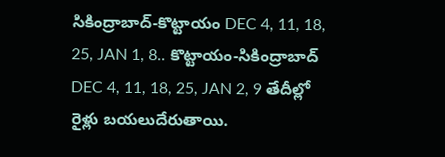సికింద్రాబాద్‌-కొట్టాయం DEC 4, 11, 18, 25, JAN 1, 8.. కొట్టాయం-సికింద్రాబాద్‌ DEC 4, 11, 18, 25, JAN 2, 9 తేదీల్లో రైళ్లు బయలుదేరుతాయి.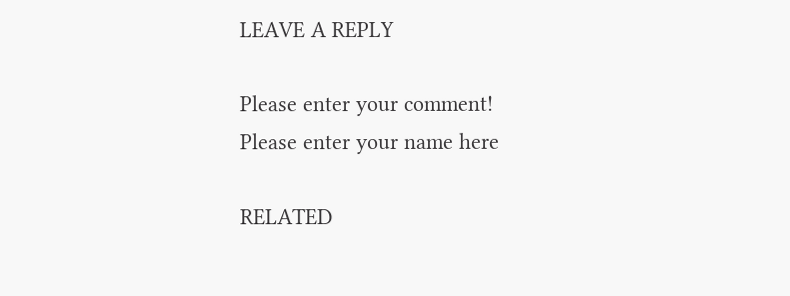LEAVE A REPLY

Please enter your comment!
Please enter your name here

RELATED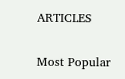ARTICLES

Most Popular